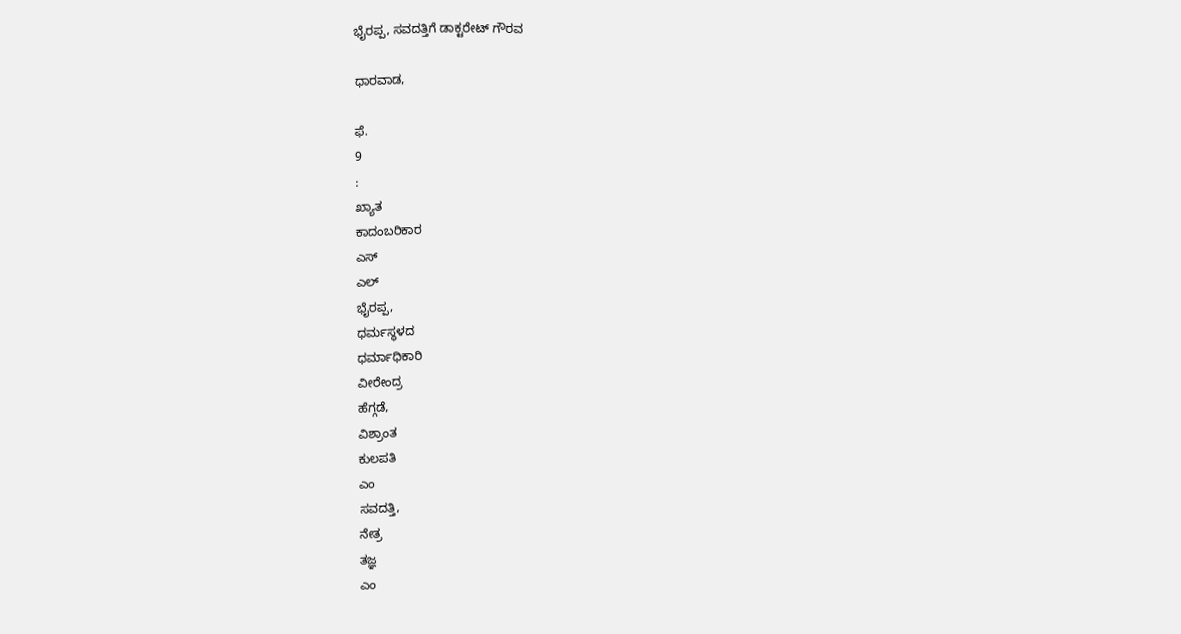ಭೈರಪ್ಪ, ಸವದತ್ತಿಗೆ ಡಾಕ್ಟರೇಟ್ ಗೌರವ

ಧಾರವಾಡ,

ಫೆ.
9
:
ಖ್ಯಾತ
ಕಾದಂಬರಿಕಾರ
ಎಸ್
ಎಲ್
ಭೈರಪ್ಪ,
ಧರ್ಮಸ್ಥಳದ
ಧರ್ಮಾಧಿಕಾರಿ
ವೀರೇಂದ್ರ
ಹೆಗ್ಗಡೆ,
ವಿಶ್ರಾಂತ
ಕುಲಪತಿ
ಎಂ
ಸವದತ್ತಿ,
ನೇತ್ರ
ತಜ್ಞ
ಎಂ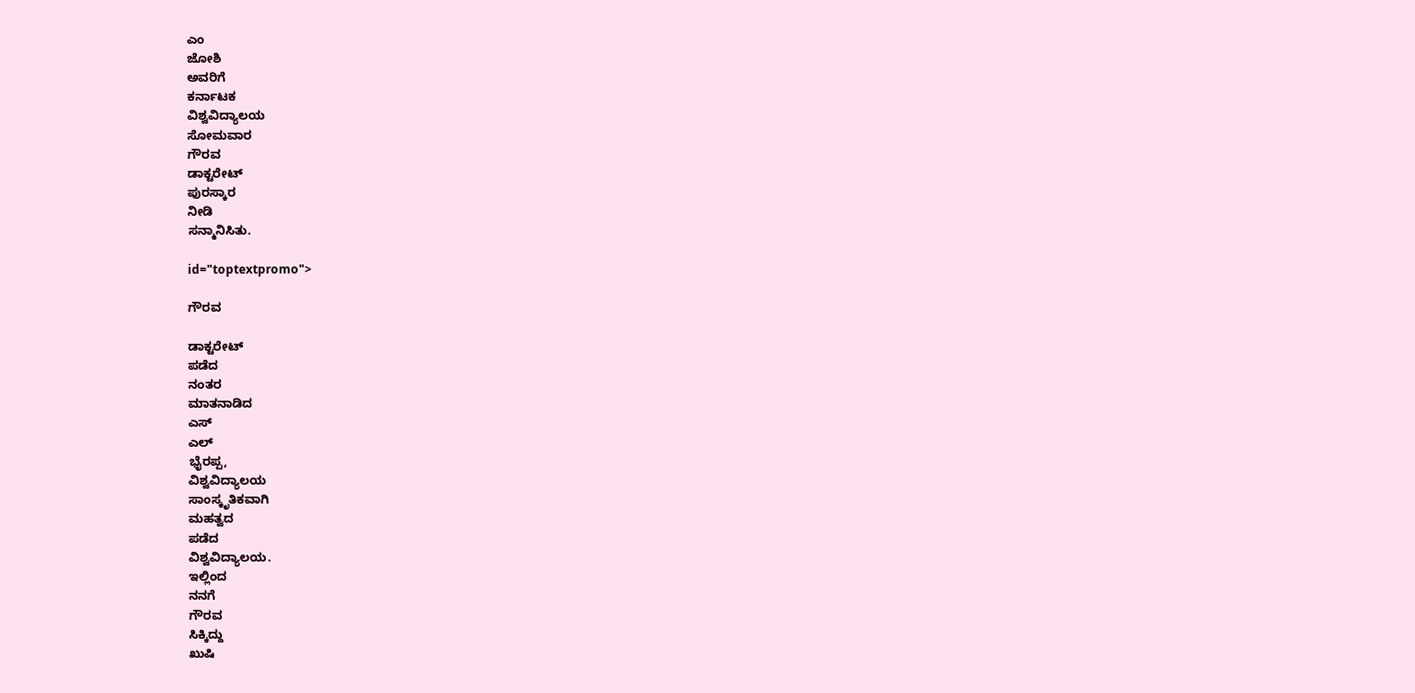ಎಂ
ಜೋಶಿ
ಅವರಿಗೆ
ಕರ್ನಾಟಕ
ವಿಶ್ವವಿದ್ಯಾಲಯ
ಸೋಮವಾರ
ಗೌರವ
ಡಾಕ್ಟರೇಟ್
ಪುರಸ್ಕಾರ
ನೀಡಿ
ಸನ್ಮಾನಿಸಿತು.

id="toptextpromo">

ಗೌರವ

ಡಾಕ್ಟರೇಟ್
ಪಡೆದ
ನಂತರ
ಮಾತನಾಡಿದ
ಎಸ್
ಎಲ್
ಭೈರಪ್ಪ,
ವಿಶ್ವವಿದ್ಯಾಲಯ
ಸಾಂಸ್ಕೃತಿಕವಾಗಿ
ಮಹತ್ವದ
ಪಡೆದ
ವಿಶ್ವವಿದ್ಯಾಲಯ.
ಇಲ್ಲಿಂದ
ನನಗೆ
ಗೌರವ
ಸಿಕ್ಕಿದ್ದು
ಖುಷಿ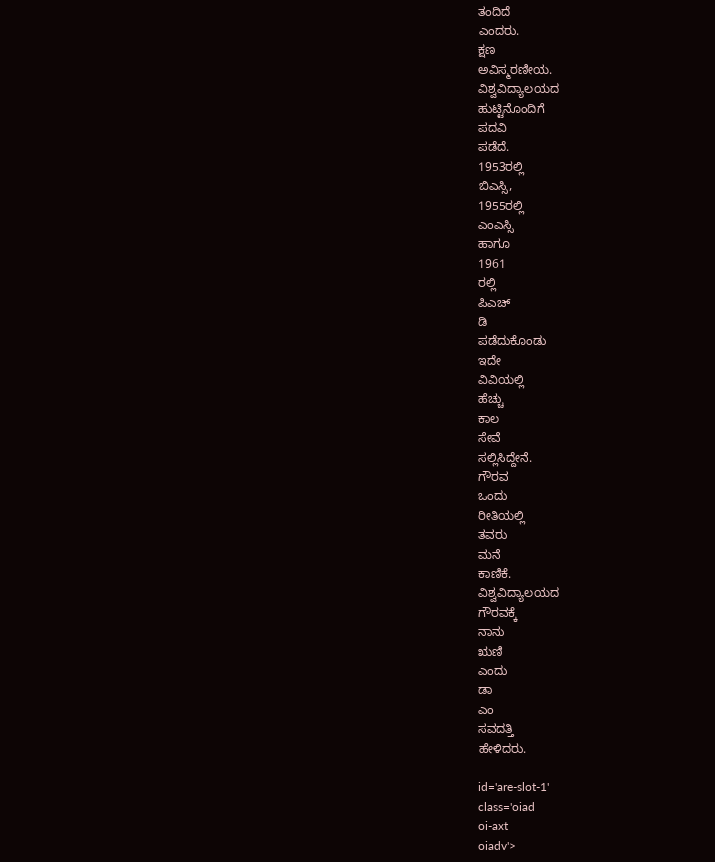ತಂದಿದೆ
ಎಂದರು.
ಕ್ಷಣ
ಅವಿಸ್ಮರಣೀಯ.
ವಿಶ್ವವಿದ್ಯಾಲಯದ
ಹುಟ್ಟಿನೊಂದಿಗೆ
ಪದವಿ
ಪಡೆದೆ.
1953ರಲ್ಲಿ
ಬಿಎಸ್ಸಿ,
1955ರಲ್ಲಿ
ಎಂಎಸ್ಸಿ
ಹಾಗೂ
1961
ರಲ್ಲಿ
ಪಿಎಚ್
ಡಿ
ಪಡೆದುಕೊಂಡು
ಇದೇ
ವಿವಿಯಲ್ಲಿ
ಹೆಚ್ಚು
ಕಾಲ
ಸೇವೆ
ಸಲ್ಲಿಸಿದ್ದೇನೆ.
ಗೌರವ
ಒಂದು
ರೀತಿಯಲ್ಲಿ
ತವರು
ಮನೆ
ಕಾಣಿಕೆ.
ವಿಶ್ವವಿದ್ಯಾಲಯದ
ಗೌರವಕ್ಕೆ
ನಾನು
ಋಣಿ
ಎಂದು
ಡಾ
ಎಂ
ಸವದತ್ತಿ
ಹೇಳಿದರು.

id='are-slot-1'
class='oiad
oi-axt
oiadv'>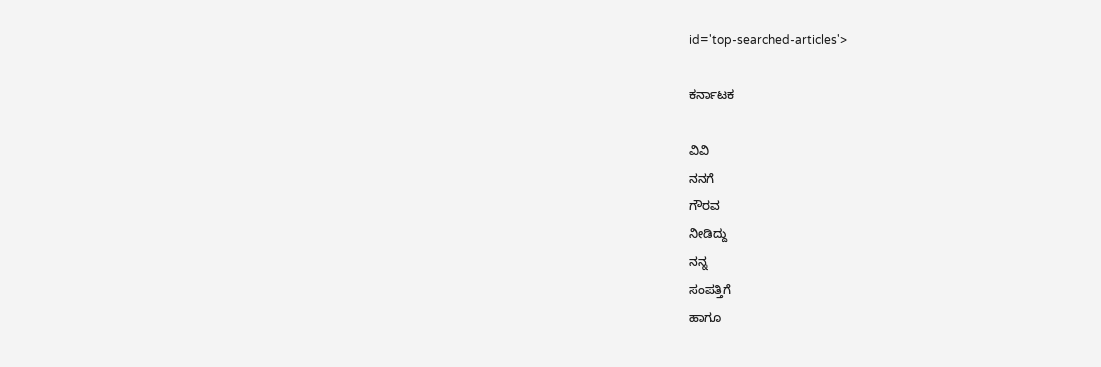id='top-searched-articles'>

ಕರ್ನಾಟಕ

ವಿವಿ
ನನಗೆ
ಗೌರವ
ನೀಡಿದ್ದು
ನನ್ನ
ಸಂಪತ್ತಿಗೆ
ಹಾಗೂ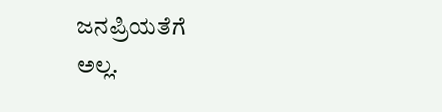ಜನಪ್ರಿಯತೆಗೆ
ಅಲ್ಲ.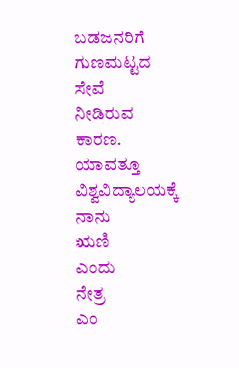ಬಡಜನರಿಗೆ
ಗುಣಮಟ್ಟದ
ಸೇವೆ
ನೀಡಿರುವ
ಕಾರಣ.
ಯಾವತ್ತೂ
ವಿಶ್ವವಿದ್ಯಾಲಯಕ್ಕೆ
ನಾನು
ಋಣಿ
ಎಂದು
ನೇತ್ರ
ಎಂ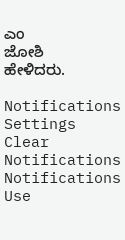ಎಂ
ಜೋಶಿ
ಹೇಳಿದರು.

Notifications
Settings
Clear Notifications
Notifications
Use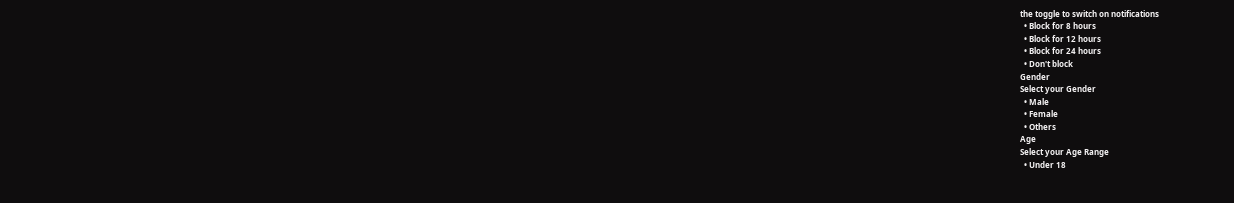the toggle to switch on notifications
  • Block for 8 hours
  • Block for 12 hours
  • Block for 24 hours
  • Don't block
Gender
Select your Gender
  • Male
  • Female
  • Others
Age
Select your Age Range
  • Under 18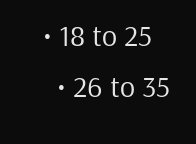• 18 to 25
  • 26 to 35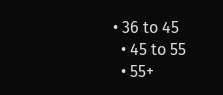• 36 to 45
  • 45 to 55
  • 55+